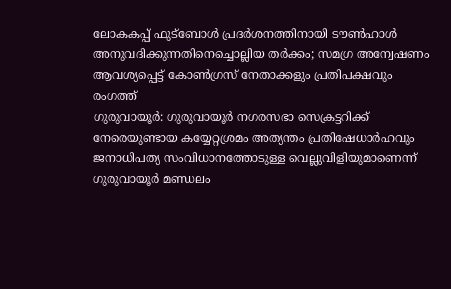ലോകകപ്പ് ഫുട്ബോൾ പ്രദർശനത്തിനായി ടൗൺഹാൾ അനുവദിക്കുന്നതിനെച്ചൊല്ലിയ തർക്കം; സമഗ്ര അന്വേഷണം ആവശ്യപ്പെട്ട് കോൺഗ്രസ് നേതാക്കളും പ്രതിപക്ഷവും രംഗത്ത്
ഗുരുവായൂർ: ഗുരുവായൂർ നഗരസഭാ സെക്രട്ടറിക്ക് നേരെയുണ്ടായ കയ്യേറ്റശ്രമം അത്യന്തം പ്രതിഷേധാർഹവും ജനാധിപത്യ സംവിധാനത്തോടുള്ള വെല്ലുവിളിയുമാണെന്ന് ഗുരുവായൂർ മണ്ഡലം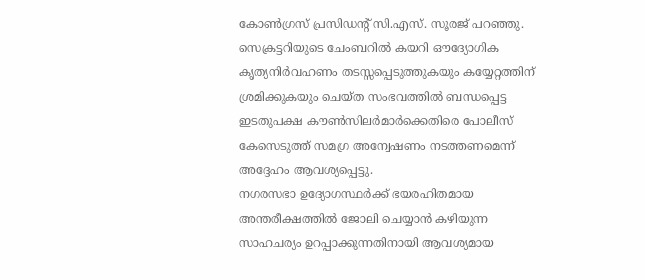കോൺഗ്രസ് പ്രസിഡന്റ് സി.എസ്. സൂരജ് പറഞ്ഞു. സെക്രട്ടറിയുടെ ചേംബറിൽ കയറി ഔദ്യോഗിക കൃത്യനിർവഹണം തടസ്സപ്പെടുത്തുകയും കയ്യേറ്റത്തിന് ശ്രമിക്കുകയും ചെയ്ത സംഭവത്തിൽ ബന്ധപ്പെട്ട ഇടതുപക്ഷ കൗൺസിലർമാർക്കെതിരെ പോലീസ് കേസെടുത്ത് സമഗ്ര അന്വേഷണം നടത്തണമെന്ന് അദ്ദേഹം ആവശ്യപ്പെട്ടു.
നഗരസഭാ ഉദ്യോഗസ്ഥർക്ക് ഭയരഹിതമായ അന്തരീക്ഷത്തിൽ ജോലി ചെയ്യാൻ കഴിയുന്ന സാഹചര്യം ഉറപ്പാക്കുന്നതിനായി ആവശ്യമായ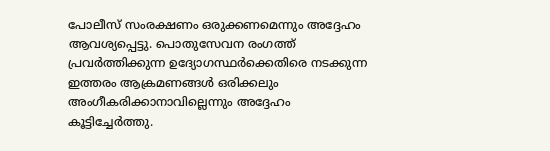പോലീസ് സംരക്ഷണം ഒരുക്കണമെന്നും അദ്ദേഹം ആവശ്യപ്പെട്ടു. പൊതുസേവന രംഗത്ത് പ്രവർത്തിക്കുന്ന ഉദ്യോഗസ്ഥർക്കെതിരെ നടക്കുന്ന ഇത്തരം ആക്രമണങ്ങൾ ഒരിക്കലും അംഗീകരിക്കാനാവില്ലെന്നും അദ്ദേഹം കൂട്ടിച്ചേർത്തു.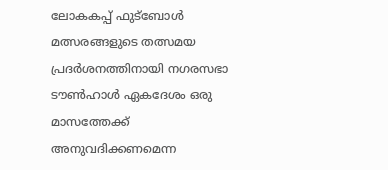ലോകകപ്പ് ഫുട്ബോൾ മത്സരങ്ങളുടെ തത്സമയ പ്രദർശനത്തിനായി നഗരസഭാ ടൗൺഹാൾ ഏകദേശം ഒരു മാസത്തേക്ക് അനുവദിക്കണമെന്ന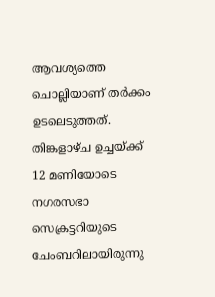ആവശ്യത്തെ ചൊല്ലിയാണ് തർക്കം ഉടലെടുത്തത്. തിങ്കളാഴ്ച ഉച്ചയ്ക്ക് 12 മണിയോടെ നഗരസഭാ സെക്രട്ടറിയുടെ ചേംബറിലായിരുന്നു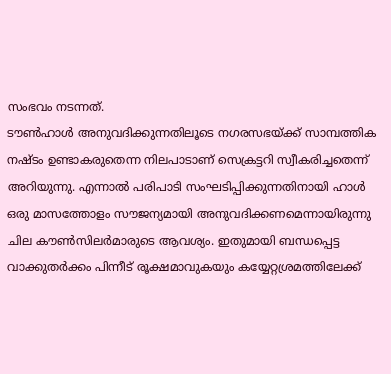സംഭവം നടന്നത്.
ടൗൺഹാൾ അനുവദിക്കുന്നതിലൂടെ നഗരസഭയ്ക്ക് സാമ്പത്തിക നഷ്ടം ഉണ്ടാകരുതെന്ന നിലപാടാണ് സെക്രട്ടറി സ്വീകരിച്ചതെന്ന് അറിയുന്നു. എന്നാൽ പരിപാടി സംഘടിപ്പിക്കുന്നതിനായി ഹാൾ ഒരു മാസത്തോളം സൗജന്യമായി അനുവദിക്കണമെന്നായിരുന്നു ചില കൗൺസിലർമാരുടെ ആവശ്യം. ഇതുമായി ബന്ധപ്പെട്ട വാക്കുതർക്കം പിന്നീട് രൂക്ഷമാവുകയും കയ്യേറ്റശ്രമത്തിലേക്ക്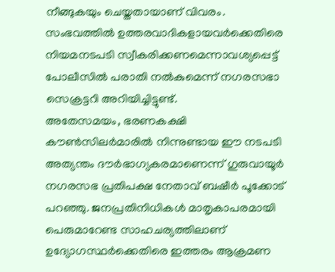നീങ്ങുകയും ചെയ്തതായാണ് വിവരം. സംഭവത്തിൽ ഉത്തരവാദികളായവർക്കെതിരെ നിയമനടപടി സ്വീകരിക്കണമെന്നാവശ്യപ്പെട്ട് പോലീസിൽ പരാതി നൽകുമെന്ന് നഗരസഭാ സെക്രട്ടറി അറിയിച്ചിട്ടുണ്ട്.
അതേസമയം, ഭരണകക്ഷി കൗൺസിലർമാരിൽ നിന്നുണ്ടായ ഈ നടപടി അത്യന്തം ദൗർഭാഗ്യകരമാണെന്ന് ഗുരുവായൂർ നഗരസഭ പ്രതിപക്ഷ നേതാവ് ബഷീർ പൂക്കോട് പറഞ്ഞു. ജനപ്രതിനിധികൾ മാതൃകാപരമായി പെരുമാറേണ്ട സാഹചര്യത്തിലാണ് ഉദ്യോഗസ്ഥർക്കെതിരെ ഇത്തരം ആക്രമണ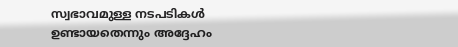സ്വഭാവമുള്ള നടപടികൾ ഉണ്ടായതെന്നും അദ്ദേഹം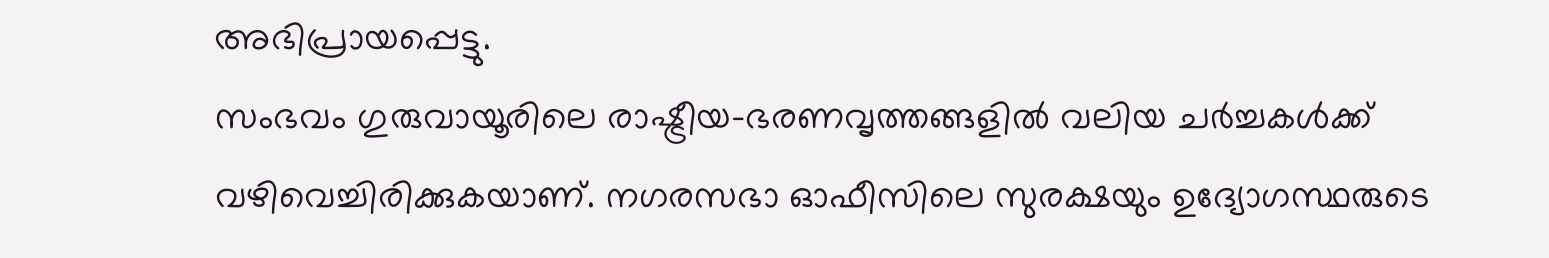അഭിപ്രായപ്പെട്ടു.
സംഭവം ഗുരുവായൂരിലെ രാഷ്ട്രീയ-ഭരണവൃത്തങ്ങളിൽ വലിയ ചർച്ചകൾക്ക് വഴിവെച്ചിരിക്കുകയാണ്. നഗരസഭാ ഓഫീസിലെ സുരക്ഷയും ഉദ്യോഗസ്ഥരുടെ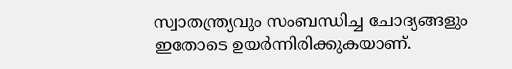സ്വാതന്ത്ര്യവും സംബന്ധിച്ച ചോദ്യങ്ങളും ഇതോടെ ഉയർന്നിരിക്കുകയാണ്.